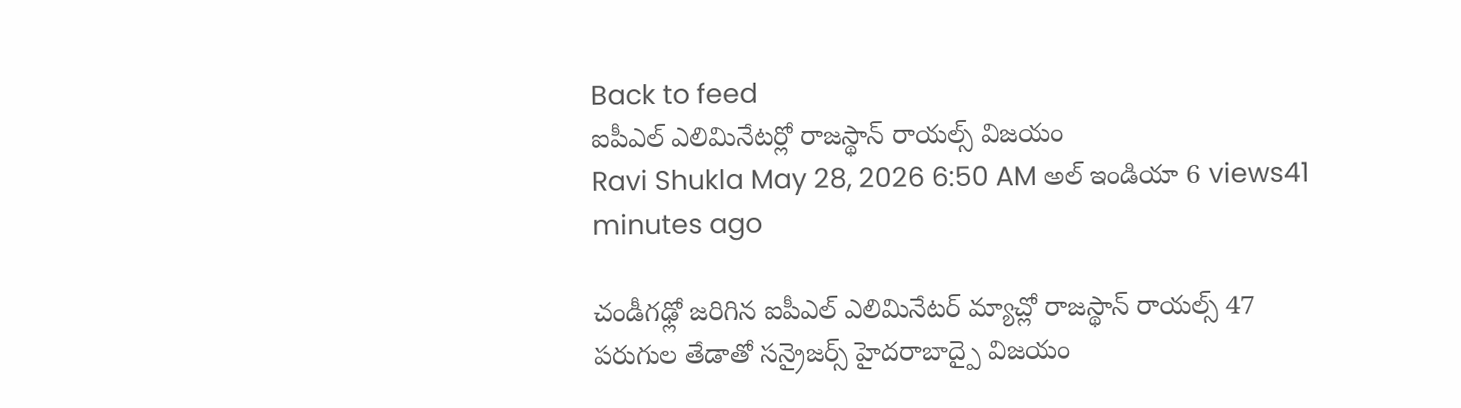Back to feed
ఐపీఎల్ ఎలిమినేటర్లో రాజస్థాన్ రాయల్స్ విజయం
Ravi Shukla May 28, 2026 6:50 AM అల్ ఇండియా 6 views41 minutes ago

చండీగఢ్లో జరిగిన ఐపీఎల్ ఎలిమినేటర్ మ్యాచ్లో రాజస్థాన్ రాయల్స్ 47 పరుగుల తేడాతో సన్రైజర్స్ హైదరాబాద్పై విజయం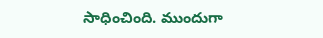సాధించింది. ముందుగా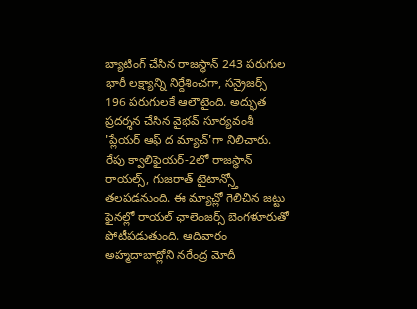బ్యాటింగ్ చేసిన రాజస్థాన్ 243 పరుగుల భారీ లక్ష్యాన్ని నిర్దేశించగా, సన్రైజర్స్ 196 పరుగులకే ఆలౌటైంది. అద్భుత ప్రదర్శన చేసిన వైభవ్ సూర్యవంశీ 'ప్లేయర్ ఆఫ్ ద మ్యాచ్'గా నిలిచారు.
రేపు క్వాలిఫైయర్-2లో రాజస్థాన్ రాయల్స్, గుజరాత్ టైటాన్స్తో తలపడనుంది. ఈ మ్యాచ్లో గెలిచిన జట్టు ఫైనల్లో రాయల్ ఛాలెంజర్స్ బెంగళూరుతో పోటీపడుతుంది. ఆదివారం అహ్మదాబాద్లోని నరేంద్ర మోదీ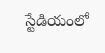స్టేడియంలో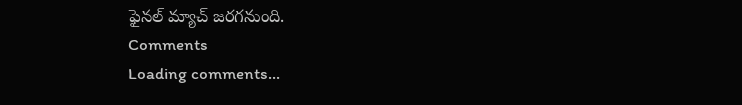ఫైనల్ మ్యాచ్ జరగనుంది.
Comments
Loading comments...